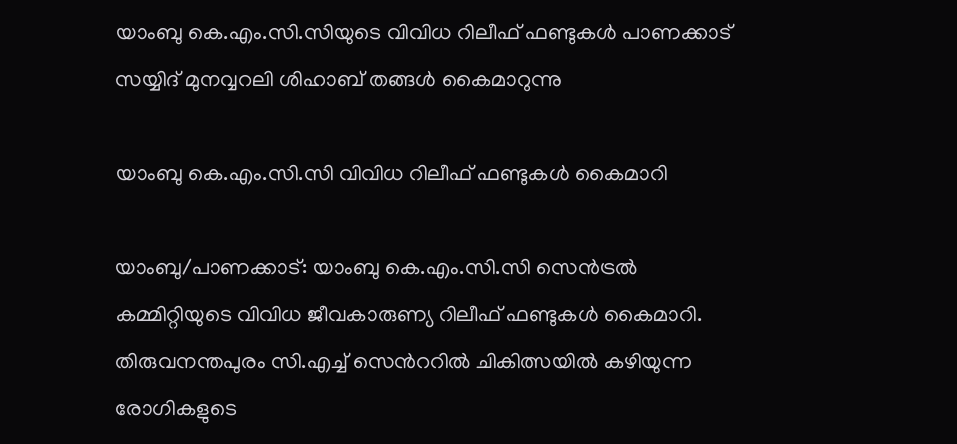യാംബു കെ.എം.സി.സിയുടെ വിവിധ റിലീഫ് ഫണ്ടുകൾ പാണക്കാട് സയ്യിദ് മുനവ്വറലി ശിഹാബ് തങ്ങൾ കൈമാറുന്നു

യാംബു കെ.എം.സി.സി വിവിധ റിലീഫ് ഫണ്ടുകൾ കൈമാറി

യാംബു/പാണക്കാട്: യാംബു കെ.എം.സി.സി സെൻട്രൽ കമ്മിറ്റിയുടെ വിവിധ ജീവകാരുണ്യ റിലീഫ് ഫണ്ടുകൾ കൈമാറി. തിരുവനന്തപുരം സി.എച്ച് സെൻററിൽ ചികിത്സയിൽ കഴിയുന്ന രോഗികളുടെ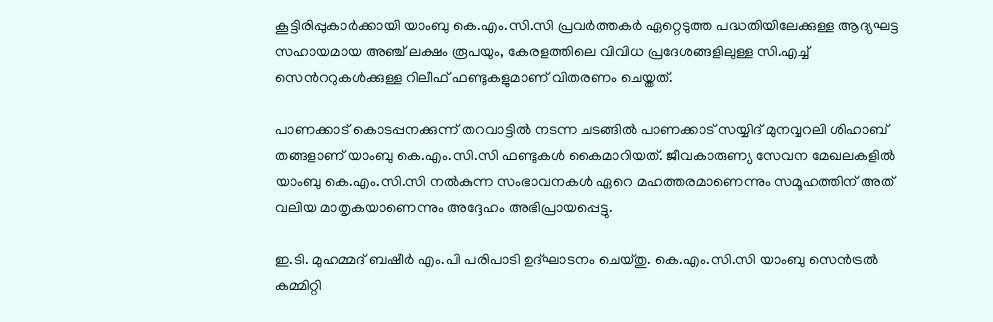കൂട്ടിരിപ്പുകാർക്കായി യാംബു കെ.എം.സി.സി പ്രവർത്തകർ ഏറ്റെടുത്ത പദ്ധതിയിലേക്കുള്ള ആദ്യഘട്ട സഹായമായ അഞ്ച് ലക്ഷം രൂപയും, കേരളത്തിലെ വിവിധ പ്രദേശങ്ങളിലുള്ള സി.എച്ച് സെൻററുകൾക്കുള്ള റിലീഫ് ഫണ്ടുകളുമാണ് വിതരണം ചെയ്തത്.

പാണക്കാട് കൊടപ്പനക്കുന്ന് തറവാട്ടിൽ നടന്ന ചടങ്ങിൽ പാണക്കാട് സയ്യിദ് മുനവ്വറലി ശിഹാബ് തങ്ങളാണ് യാംബു കെ.എം.സി.സി ഫണ്ടുകൾ കൈമാറിയത്. ജീവകാരുണ്യ സേവന മേഖലകളിൽ യാംബു കെ.എം.സി.സി നൽകുന്ന സംഭാവനകൾ ഏറെ മഹത്തരമാണെന്നും സമൂഹത്തിന് അത് വലിയ മാതൃകയാണെന്നും അദ്ദേഹം അഭിപ്രായപ്പെട്ടു.

ഇ.ടി. മുഹമ്മദ് ബഷീർ എം.പി പരിപാടി ഉദ്ഘാടനം ചെയ്തു. കെ.എം.സി.സി യാംബു സെൻട്രൽ കമ്മിറ്റി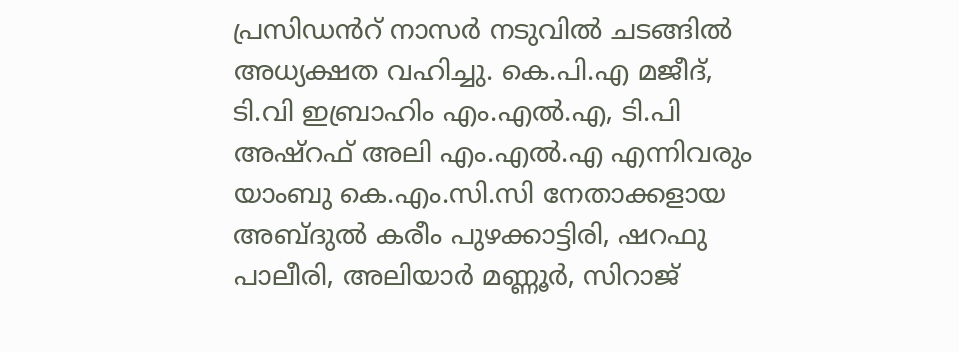പ്രസിഡൻറ് നാസർ നടുവിൽ ചടങ്ങിൽ അധ്യക്ഷത വഹിച്ചു. കെ.പി.എ മജീദ്, ടി.വി ഇബ്രാഹിം എം.എൽ.എ, ടി.പി അഷ്റഫ് അലി എം.എൽ.എ എന്നിവരും യാംബു കെ.എം.സി.സി നേതാക്കളായ അബ്ദുൽ കരീം പുഴക്കാട്ടിരി, ഷറഫു പാലീരി, അലിയാർ മണ്ണൂർ, സിറാജ്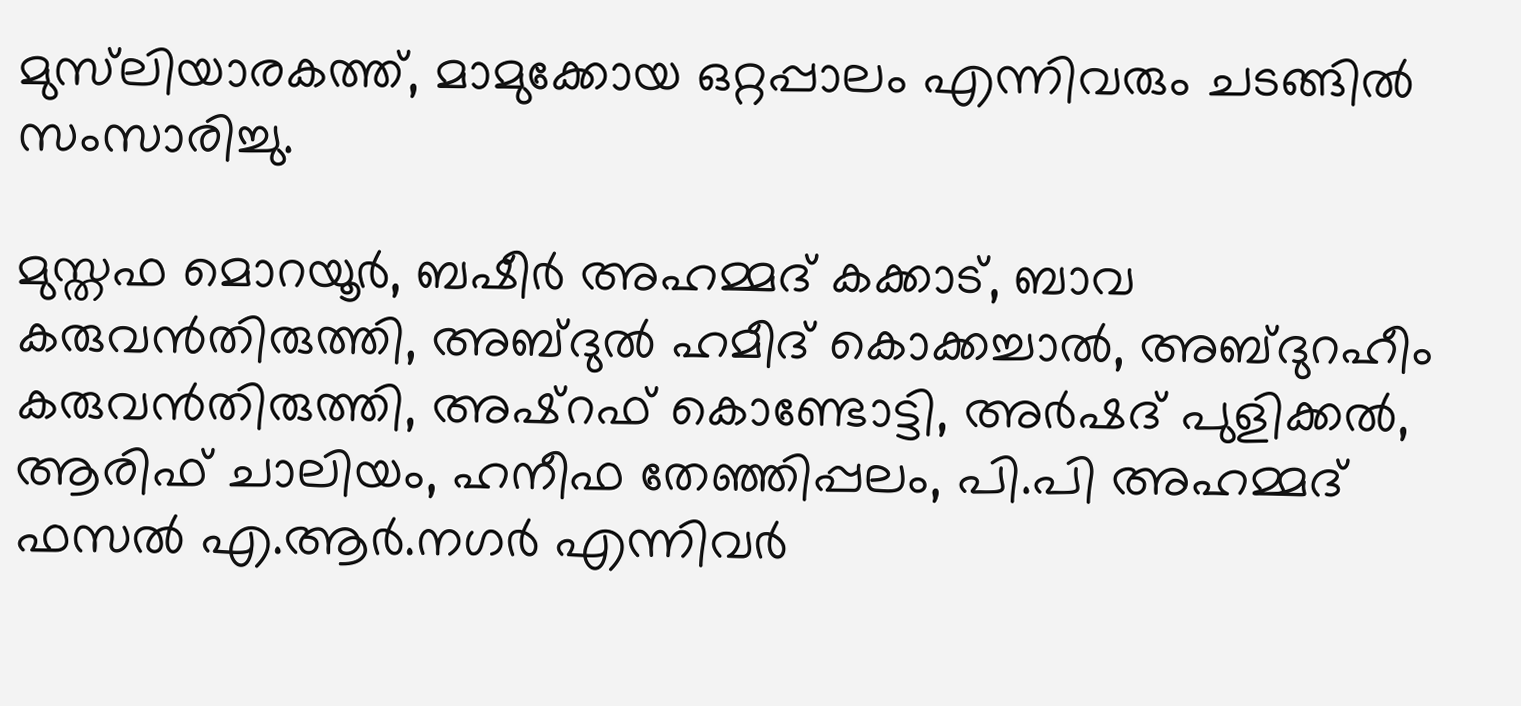മുസ്‍ലിയാരകത്ത്, മാമുക്കോയ ഒറ്റപ്പാലം എന്നിവരും ചടങ്ങിൽ സംസാരിച്ചു.

മുസ്തഫ മൊറയൂർ, ബഷീർ അഹമ്മദ് കക്കാട്, ബാവ കരുവൻതിരുത്തി, അബ്ദുൽ ഹമീദ് കൊക്കച്ചാൽ, അബ്ദുറഹീം കരുവൻതിരുത്തി, അഷ്റഫ് കൊണ്ടോട്ടി, അർഷദ് പുളിക്കൽ, ആരിഫ് ചാലിയം, ഹനീഫ തേഞ്ഞിപ്പലം, പി.പി അഹമ്മദ് ഫസൽ എ.ആർ.നഗർ എന്നിവർ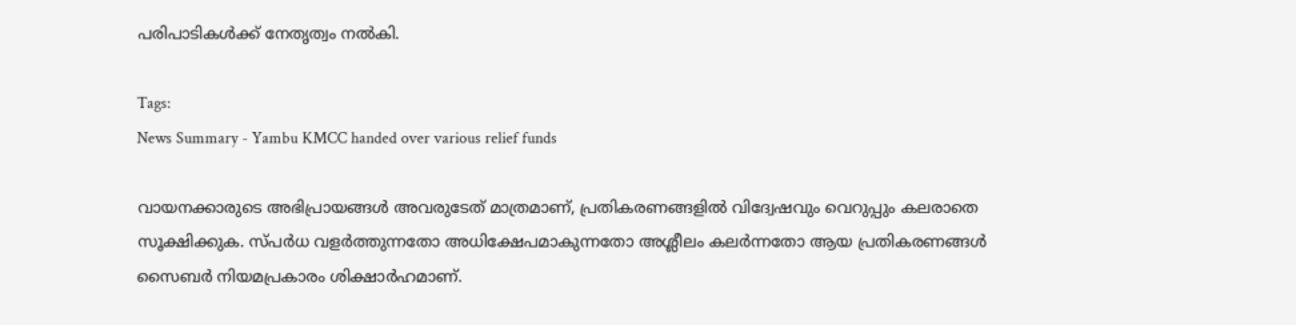പരിപാടികൾക്ക് നേതൃത്വം നൽകി.

Tags:
News Summary - Yambu KMCC handed over various relief funds

വായനക്കാരുടെ അഭിപ്രായങ്ങള്‍ അവരുടേത് മാത്രമാണ്, പ്രതികരണങ്ങളിൽ വിദ്വേഷവും വെറുപ്പും കലരാതെ സൂക്ഷിക്കുക. സ്പർധ വളർത്തുന്നതോ അധിക്ഷേപമാകുന്നതോ അശ്ലീലം കലർന്നതോ ആയ പ്രതികരണങ്ങൾ സൈബർ നിയമപ്രകാരം ശിക്ഷാർഹമാണ്.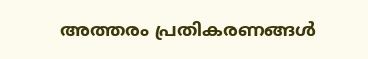അത്തരം പ്രതികരണങ്ങൾ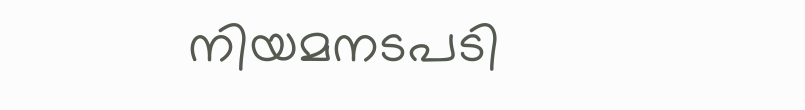നിയമനടപടി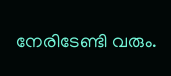നേരിടേണ്ടി വരും.